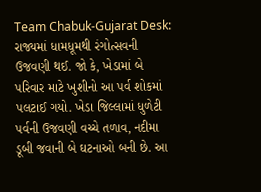Team Chabuk-Gujarat Desk: રાજ્યમાં ધામધૂમથી રંગોત્સવની ઉજવણી થઈ. જો કે, ખેડામાં બે પરિવાર માટે ખુશીનો આ પર્વ શોકમાં પલટાઈ ગયો. ખેડા જિલ્લામાં ધુળેટી પર્વની ઉજવણી વચ્ચે તળાવ, નદીમા ડૂબી જવાની બે ઘટનાઓ બની છે. આ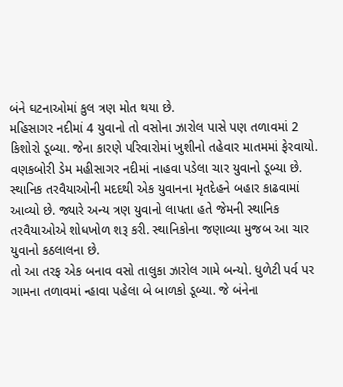બંને ઘટનાઓમાં કુલ ત્રણ મોત થયા છે.
મહિસાગર નદીમાં 4 યુવાનો તો વસોના ઝારોલ પાસે પણ તળાવમાં 2 કિશોરો ડૂબ્યા. જેના કારણે પરિવારોમાં ખુશીનો તહેવાર માતમમાં ફેરવાયો. વણકબોરી ડેમ મહીસાગર નદીમાં નાહવા પડેલા ચાર યુવાનો ડૂબ્યા છે. સ્થાનિક તરવૈયાઓની મદદથી એક યુવાનના મૃતદેહને બહાર કાઢવામાં આવ્યો છે. જ્યારે અન્ય ત્રણ યુવાનો લાપતા હતે જેમની સ્થાનિક તરવૈયાઓએ શોધખોળ શરૂ કરી. સ્થાનિકોના જણાવ્યા મુજબ આ ચાર યુવાનો કઠલાલના છે.
તો આ તરફ એક બનાવ વસો તાલુકા ઝારોલ ગામે બન્યો. ધુળેટી પર્વ પર ગામના તળાવમાં ન્હાવા પહેલા બે બાળકો ડૂબ્યા. જે બંનેના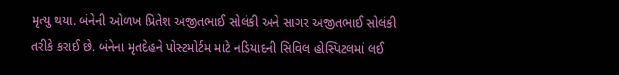મૃત્યુ થયા. બંનેની ઓળખ પ્રિતેશ અજીતભાઈ સોલંકી અને સાગર અજીતભાઈ સોલંકી તરીકે કરાઈ છે. બંનેના મૃતદેહને પોસ્ટમોર્ટમ માટે નડિયાદની સિવિલ હોસ્પિટલમાં લઈ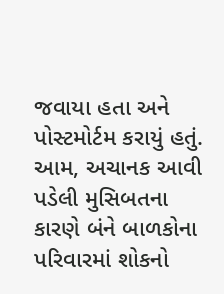જવાયા હતા અને પોસ્ટમોર્ટમ કરાયું હતું.
આમ, અચાનક આવી પડેલી મુસિબતના કારણે બંને બાળકોના પરિવારમાં શોકનો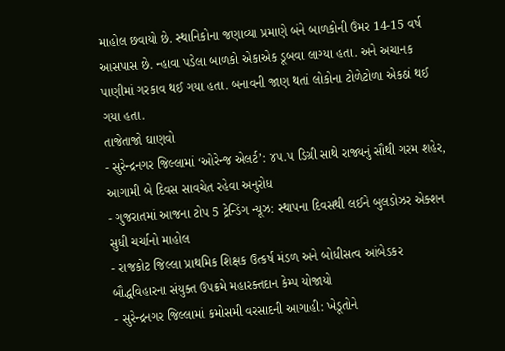માહોલ છવાયો છે. સ્થાનિકોના જણાવ્યા પ્રમાણે બંને બાળકોની ઉંમર 14-15 વર્ષ આસપાસ છે. ન્હાવા પડેલા બાળકો એકાએક ડૂબવા લાગ્યા હતા. અને અચાનક પાણીમાં ગરકાવ થઈ ગયા હતા. બનાવની જાણ થતાં લોકોના ટોળેટોળા એકઠાં થઈ ગયા હતા.
તાજેતાજો ઘાણવો
- સુરેન્દ્રનગર જિલ્લામાં ‘ઓરેન્જ એલર્ટ’: ૪૫.૫ ડિગ્રી સાથે રાજ્યનું સૌથી ગરમ શહેર, આગામી બે દિવસ સાવચેત રહેવા અનુરોધ
- ગુજરાતમાં આજના ટોપ 5 ટ્રેન્ડિંગ ન્યૂઝ: સ્થાપના દિવસથી લઈને બુલડોઝર એક્શન સુધી ચર્ચાનો માહોલ
- રાજકોટ જિલ્લા પ્રાથમિક શિક્ષક ઉત્કર્ષ મંડળ અને બોધીસત્વ આંબેડકર બૌદ્ધવિહારના સંયુક્ત ઉપક્રમે મહારક્તદાન કેમ્પ યોજાયો
- સુરેન્દ્રનગર જિલ્લામાં કમોસમી વરસાદની આગાહી: ખેડૂતોને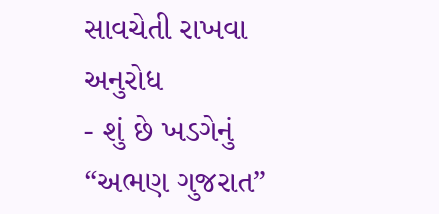સાવચેતી રાખવા અનુરોધ
- શું છે ખડગેનું “અભણ ગુજરાત”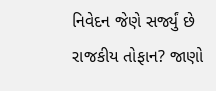નિવેદન જેણે સર્જ્યું છે રાજકીય તોફાન? જાણો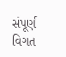સંપૂર્ણ વિગત